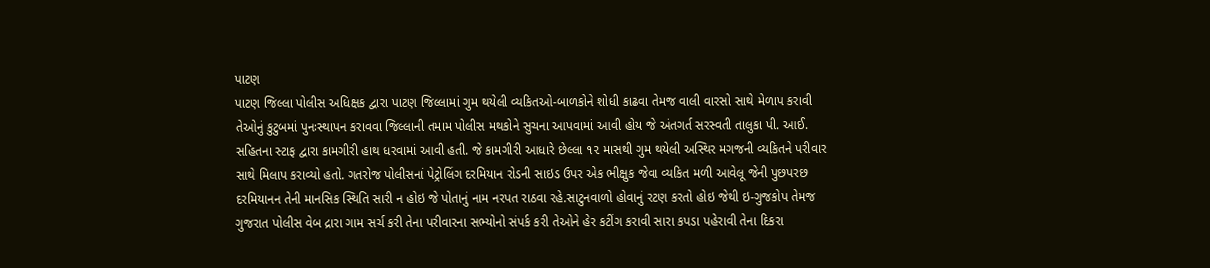પાટણ
પાટણ જિલ્લા પોલીસ અધિક્ષક દ્વારા પાટણ જિલ્લામાં ગુમ થયેલી વ્યકિતઓ-બાળકોને શોધી કાઢવા તેમજ વાલી વારસો સાથે મેળાપ કરાવી તેઓનું કુટુબમાં પુનઃસ્થાપન કરાવવા જિલ્લાની તમામ પોલીસ મથકોને સુચના આપવામાં આવી હોય જે અંતગર્ત સરસ્વતી તાલુકા પી. આઈ. સહિતના સ્ટાફ દ્વારા કામગીરી હાથ ધરવામાં આવી હતી. જે કામગીરી આધારે છેલ્લા ૧૨ માસથી ગુમ થયેલી અસ્થિર મગજની વ્યકિતને પરીવાર સાથે મિલાપ કરાવ્યો હતો. ગતરોજ પોલીસનાં પેટ્રોલિંગ દરમિયાન રોડની સાઇડ ઉપર એક ભીક્ષુક જેવા વ્યકિત મળી આવેલૂ જેની પુછપરછ દરમિયાનન તેની માનસિક સ્થિતિ સારી ન હોઇ જે પોતાનું નામ નરપત રાઠવા રહે.સાટુનવાળો હોવાનું રટણ કરતો હોઇ જેથી ઇ-ગુજકોપ તેમજ ગુજરાત પોલીસ વેબ દ્રારા ગામ સર્ચ કરી તેના પરીવારના સભ્યોનો સંપર્ક કરી તેઓને હેર કટીંગ કરાવી સારા કપડા પહેરાવી તેના દિકરા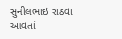સુનીલભાઇ રાઠવા આવતાં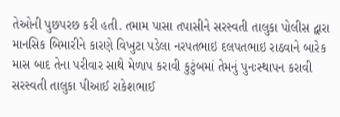તેઓની પુછપરછ કરી હતી. તમામ પાસા તપાસીને સરસ્વતી તાલુકા પોલીસ દ્વારા માનસિક બિમારીને કારણે વિખુટા પડેલા નરપતભાઇ દલપતભાઇ રાઠવાને બારેક માસ બાદ તેના પરીવાર સાથે મેળાપ કરાવી કુટુંબમાં તેમનું પુનઃસ્થાપન કરાવી સરસ્વતી તાલુકા પીઆઈ રાકેશભાઈ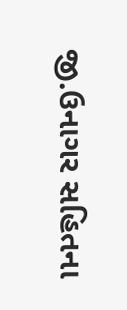જી.ઉનાગર સહિતના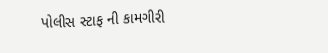પોલીસ સ્ટાફ ની કામગીરી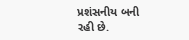પ્રશંસનીય બની રહી છે.